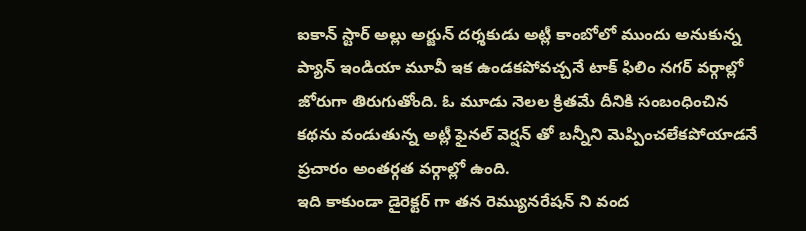ఐకాన్ స్టార్ అల్లు అర్జున్ దర్శకుడు అట్లీ కాంబోలో ముందు అనుకున్న ప్యాన్ ఇండియా మూవీ ఇక ఉండకపోవచ్చనే టాక్ ఫిలిం నగర్ వర్గాల్లో జోరుగా తిరుగుతోంది. ఓ మూడు నెలల క్రితమే దీనికి సంబంధించిన కథను వండుతున్న అట్లీ ఫైనల్ వెర్షన్ తో బన్నీని మెప్పించలేకపోయాడనే ప్రచారం అంతర్గత వర్గాల్లో ఉంది.
ఇది కాకుండా డైరెక్టర్ గా తన రెమ్యునరేషన్ ని వంద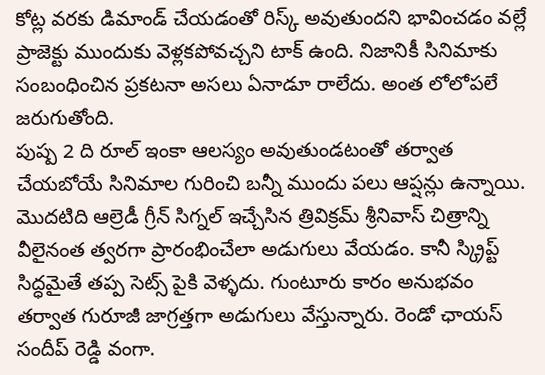కోట్ల వరకు డిమాండ్ చేయడంతో రిస్క్ అవుతుందని భావించడం వల్లే ప్రాజెక్టు ముందుకు వెళ్లకపోవచ్చని టాక్ ఉంది. నిజానికీ సినిమాకు సంబంధించిన ప్రకటనా అసలు ఏనాడూ రాలేదు. అంత లోలోపలే జరుగుతోంది.
పుష్ప 2 ది రూల్ ఇంకా ఆలస్యం అవుతుండటంతో తర్వాత చేయబోయే సినిమాల గురించి బన్నీ ముందు పలు ఆప్షన్లు ఉన్నాయి. మొదటిది ఆల్రెడీ గ్రీన్ సిగ్నల్ ఇచ్చేసిన త్రివిక్రమ్ శ్రీనివాస్ చిత్రాన్ని వీలైనంత త్వరగా ప్రారంభించేలా అడుగులు వేయడం. కానీ స్క్రిప్ట్ సిద్ధమైతే తప్ప సెట్స్ పైకి వెళ్ళదు. గుంటూరు కారం అనుభవం తర్వాత గురూజీ జాగ్రత్తగా అడుగులు వేస్తున్నారు. రెండో ఛాయస్ సందీప్ రెడ్డి వంగా.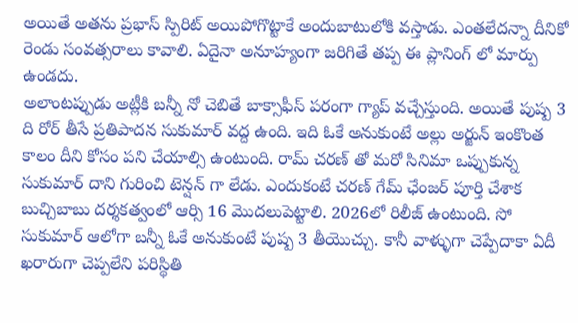అయితే అతను ప్రభాస్ స్పిరిట్ అయిపోగొట్టాకే అందుబాటులోకి వస్తాడు. ఎంతలేదన్నా దీనికో రెండు సంవత్సరాలు కావాలి. ఏదైనా అనూహ్యంగా జరిగితే తప్ప ఈ ప్లానింగ్ లో మార్పు ఉండదు.
అలాంటప్పుడు అట్లీకి బన్నీ నో చెబితే బాక్సాఫీస్ పరంగా గ్యాప్ వచ్చేస్తుంది. అయితే పుష్ప 3 ది రోర్ తీసే ప్రతిపాదన సుకుమార్ వద్ద ఉంది. ఇది ఓకే అనుకుంటే అల్లు అర్జున్ ఇంకొంత కాలం దీని కోసం పని చేయాల్సి ఉంటుంది. రామ్ చరణ్ తో మరో సినిమా ఒప్పుకున్న సుకుమార్ దాని గురించి టెన్షన్ గా లేడు. ఎందుకంటే చరణ్ గేమ్ ఛేంజర్ పూర్తి చేశాక బుచ్చిబాబు దర్శకత్వంలో ఆర్సి 16 మొదలుపెట్టాలి. 2026లో రిలీజ్ ఉంటుంది. సో సుకుమార్ ఆలోగా బన్నీ ఓకే అనుకుంటే పుష్ప 3 తీయొచ్చు. కానీ వాళ్ళుగా చెప్పేదాకా ఏదీ ఖరారుగా చెప్పలేని పరిస్థితి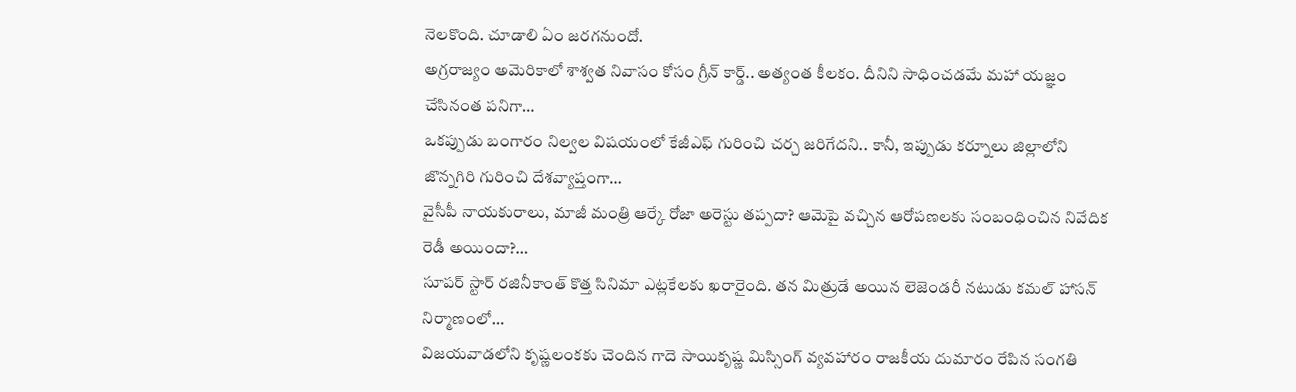నెలకొంది. చూడాలి ఏం జరగనుందో.
అగ్రరాజ్యం అమెరికాలో శాశ్వత నివాసం కోసం గ్రీన్ కార్డ్.. అత్యంత కీలకం. దీనిని సాధించడమే మహా యజ్ఞం చేసినంత పనిగా…
ఒకప్పుడు బంగారం నిల్వల విషయంలో కేజీఎఫ్ గురించి చర్చ జరిగేదని.. కానీ, ఇప్పుడు కర్నూలు జిల్లాలోని జొన్నగిరి గురించి దేశవ్యాప్తంగా…
వైసీపీ నాయకురాలు, మాజీ మంత్రి ఆర్కే రోజా అరెస్టు తప్పదా? ఆమెపై వచ్చిన ఆరోపణలకు సంబంధించిన నివేదిక రెడీ అయిందా?…
సూపర్ స్టార్ రజినీకాంత్ కొత్త సినిమా ఎట్లకేలకు ఖరారైంది. తన మిత్రుడే అయిన లెజెండరీ నటుడు కమల్ హాసన్ నిర్మాణంలో…
విజయవాడలోని కృష్ణలంకకు చెందిన గాదె సాయికృష్ణ మిస్సింగ్ వ్యవహారం రాజకీయ దుమారం రేపిన సంగతి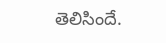తెలిసిందే.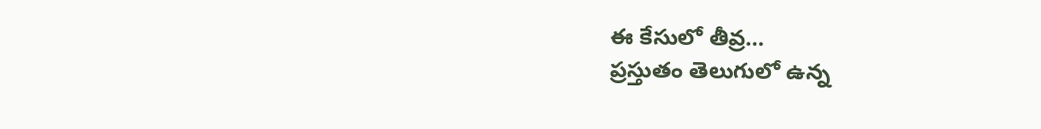ఈ కేసులో తీవ్ర…
ప్రస్తుతం తెలుగులో ఉన్న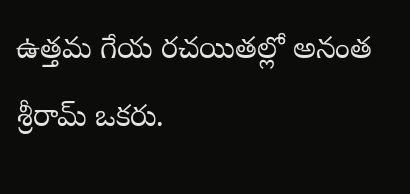ఉత్తమ గేయ రచయితల్లో అనంత శ్రీరామ్ ఒకరు.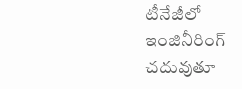టీనేజీలో ఇంజినీరింగ్ చదువుతూ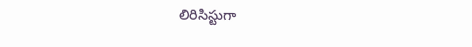లిరిసిస్టుగా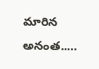మారిన అనంత..…